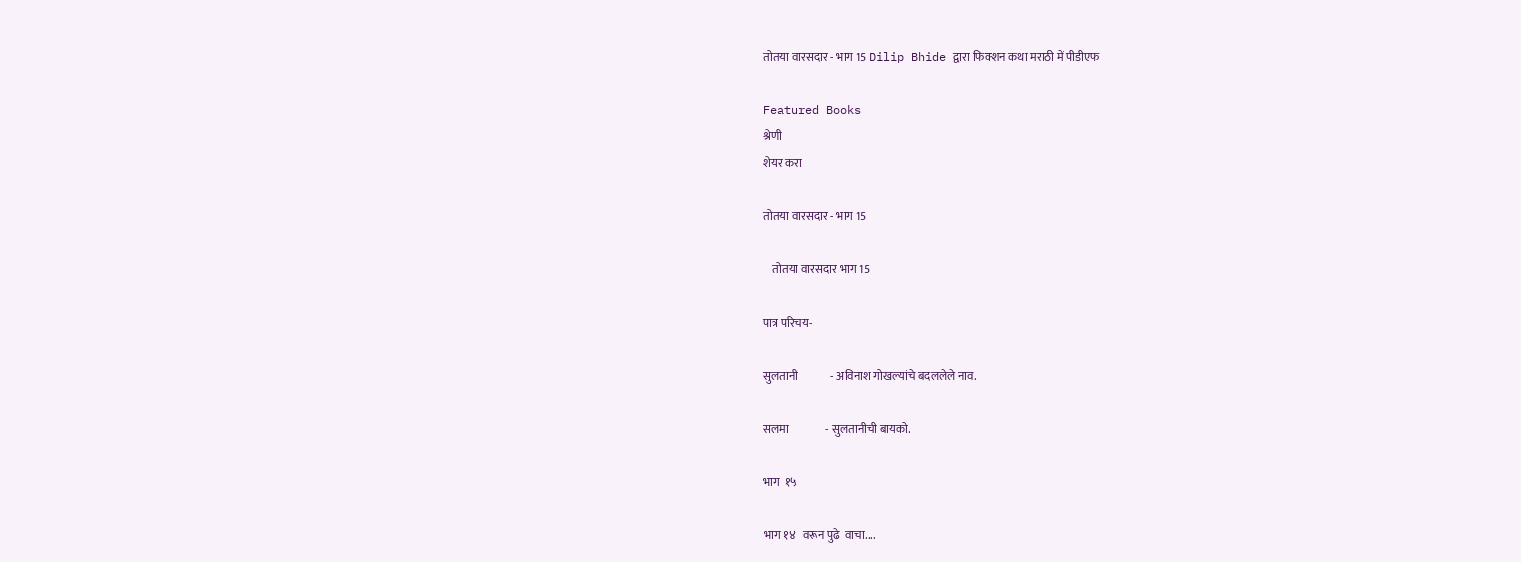तोतया वारसदार - भाग 15 Dilip Bhide द्वारा फिक्शन कथा मराठी में पीडीएफ

Featured Books
श्रेणी
शेयर करा

तोतया वारसदार - भाग 15

    तोतया वारसदार भाग 15

पात्र परिचय-

सुलतानी              - अविनाश गोखल्यांचे बदललेले नाव.

सलमा                - सुलतानीची बायको.

भाग  १५

भाग १४   वरून पुढे  वाचा....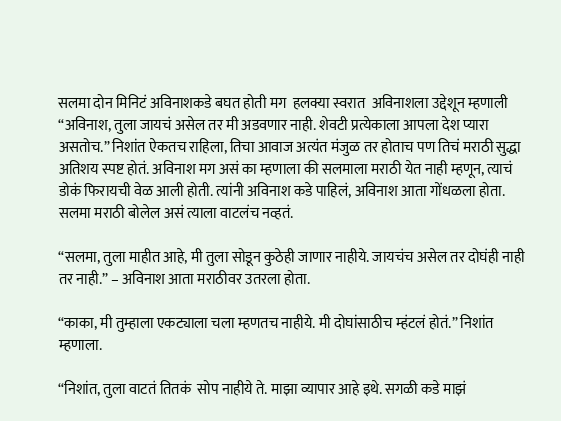सलमा दोन मिनिटं अविनाशकडे बघत होती मग  हलक्या स्वरात  अविनाशला उद्देशून म्हणाली “अविनाश, तुला जायचं असेल तर मी अडवणार नाही. शेवटी प्रत्येकाला आपला देश प्यारा असतोच.” निशांत ऐकतच राहिला, तिचा आवाज अत्यंत मंजुळ तर होताच पण तिचं मराठी सुद्धा अतिशय स्पष्ट होतं. अविनाश मग असं का म्हणाला की सलमाला मराठी येत नाही म्हणून, त्याचं डोकं फिरायची वेळ आली होती. त्यांनी अविनाश कडे पाहिलं, अविनाश आता गोंधळला होता. सलमा मराठी बोलेल असं त्याला वाटलंच नव्हतं.

“सलमा, तुला माहीत आहे, मी तुला सोडून कुठेही जाणार नाहीये. जायचंच असेल तर दोघंही नाही तर नाही.” – अविनाश आता मराठीवर उतरला होता.

“काका, मी तुम्हाला एकट्याला चला म्हणतच नाहीये. मी दोघांसाठीच म्हंटलं होतं.” निशांत म्हणाला.

“निशांत, तुला वाटतं तितकं  सोप नाहीये ते. माझा व्यापार आहे इथे. सगळी कडे माझं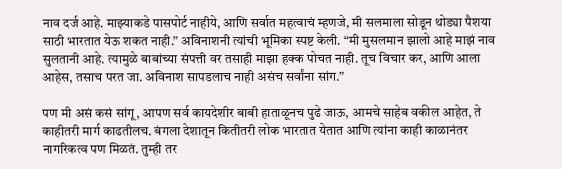नाव दर्ज आहे. माझ्याकडे पासपोर्ट नाहीये, आणि सर्वात महत्वाचं म्हणजे, मी सलमाला सोडून थोड्या पैशया साठी भारतात येऊ शकत नाही.” अविनाशनी त्यांची भूमिका स्पष्ट केली. “मी मुसलमान झालो आहे माझं नाव सुलतानी आहे. त्यामुळे बाबांच्या संपत्ती वर तसाही माझा हक्क पोचत नाही. तूच विचार कर, आणि आला आहेस, तसाच परत जा. अविनाश सापडलाच नाही असंच सर्वांना सांग.”

पण मी असं कसं सांगू, आपण सर्व कायदेशीर बाबी हाताळूनच पुढे जाऊ, आमचे साहेब वकील आहेत, ते काहीतरी मार्ग काढतीलच. बंगला देशातून कितीतरी लोक भारतात येतात आणि त्यांना काही काळानंतर नागरिकत्व पण मिळतं. तुम्ही तर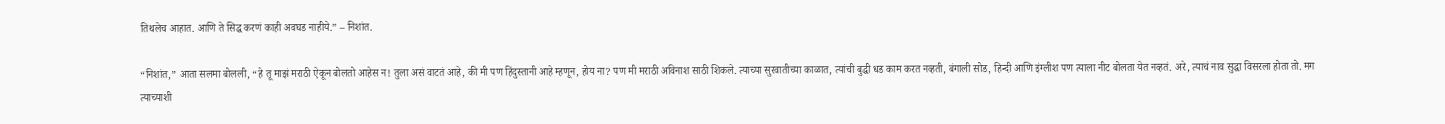तिथलेच आहात. आणि ते सिद्ध करणं काही अवघड नाहीये.” – निशांत.

“निशांत,” आता सलमा बोलली, “हे तू माझं मराठी ऐकून बोलतो आहेस न! तुला असं वाटतं आहे, की मी पण हिंदुस्तानी आहे म्हणून, होय ना? पण मी मराठी अविनाश साठी शिकले. त्याच्या सुरवातीच्या काळात, त्यांची बुद्धी धड काम करत नव्हती, बंगाली सोड, हिन्दी आणि इंग्लीश पण त्याला नीट बोलता येत नव्हतं. अरे, त्याचं नाव सुद्धा विसरला होता तो. मग त्याच्याशी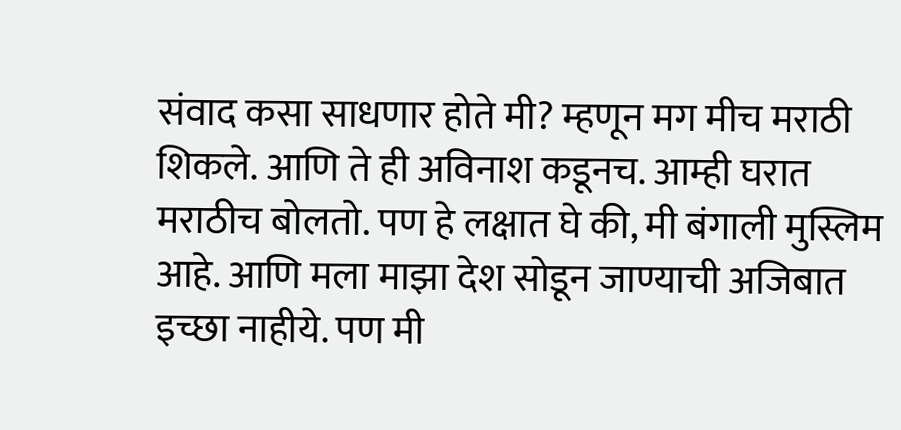संवाद कसा साधणार होते मी? म्हणून मग मीच मराठी शिकले. आणि ते ही अविनाश कडूनच. आम्ही घरात मराठीच बोलतो. पण हे लक्षात घे की, मी बंगाली मुस्लिम आहे. आणि मला माझा देश सोडून जाण्याची अजिबात इच्छा नाहीये. पण मी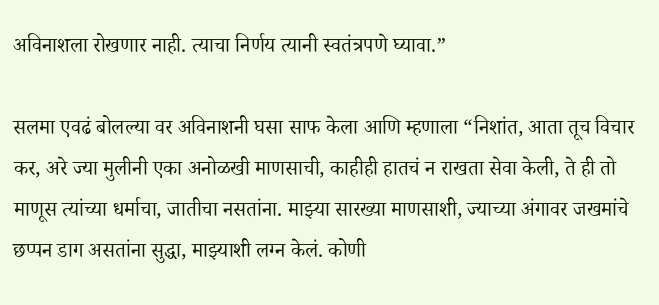अविनाशला रोखणार नाही. त्याचा निर्णय त्यानी स्वतंत्रपणे घ्यावा.”

सलमा एवढं बोलल्या वर अविनाशनी घसा साफ केला आणि म्हणाला “निशांत, आता तूच विचार कर, अरे ज्या मुलीनी एका अनोळखी माणसाची, काहीही हातचं न राखता सेवा केली, ते ही तो माणूस त्यांच्या धर्माचा, जातीचा नसतांना. माझ्या सारख्या माणसाशी, ज्याच्या अंगावर जखमांचे छप्पन डाग असतांना सुद्धा, माझ्याशी लग्न केलं. कोणी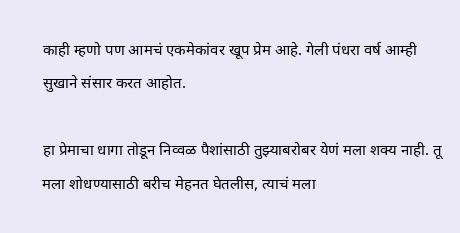काही म्हणो पण आमचं एकमेकांवर खूप प्रेम आहे. गेली पंधरा वर्ष आम्ही सुखाने संसार करत आहोत.

हा प्रेमाचा धागा तोडून निव्वळ पैशांसाठी तुझ्याबरोबर येणं मला शक्य नाही. तू मला शोधण्यासाठी बरीच मेहनत घेतलीस, त्याचं मला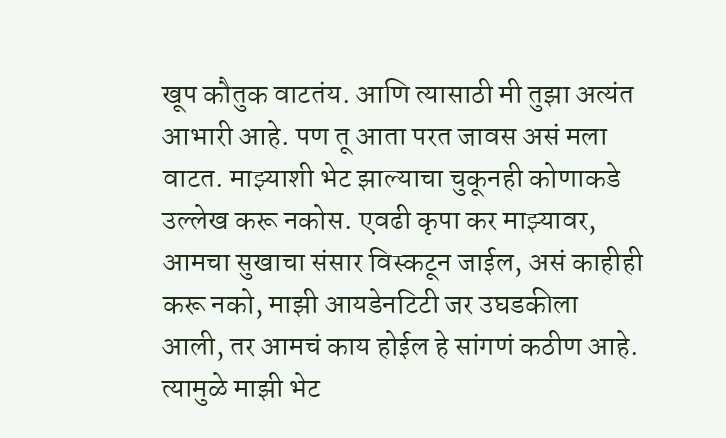खूप कौतुक वाटतंय. आणि त्यासाठी मी तुझा अत्यंत आभारी आहे. पण तू आता परत जावस असं मला वाटत. माझ्याशी भेट झाल्याचा चुकूनही कोणाकडे उल्लेख करू नकोस. एवढी कृपा कर माझ्यावर, आमचा सुखाचा संसार विस्कटून जाईल, असं काहीही करू नको, माझी आयडेनटिटी जर उघडकीला आली, तर आमचं काय होईल हे सांगणं कठीण आहे. त्यामुळे माझी भेट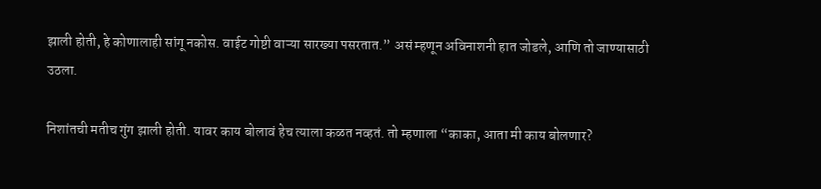झाली होती, हे कोणालाही सांगू नकोस. वाईट गोष्टी वाऱ्या सारख्या पसरतात.” असं म्हणून अविनाशनी हात जोडले, आणि तो जाण्यासाठी उठला.

निशांतची मतीच गुंग झाली होती. यावर काय बोलावं हेच त्याला कळत नव्हतं. तो म्हणाला “काका, आता मी काय बोलणार?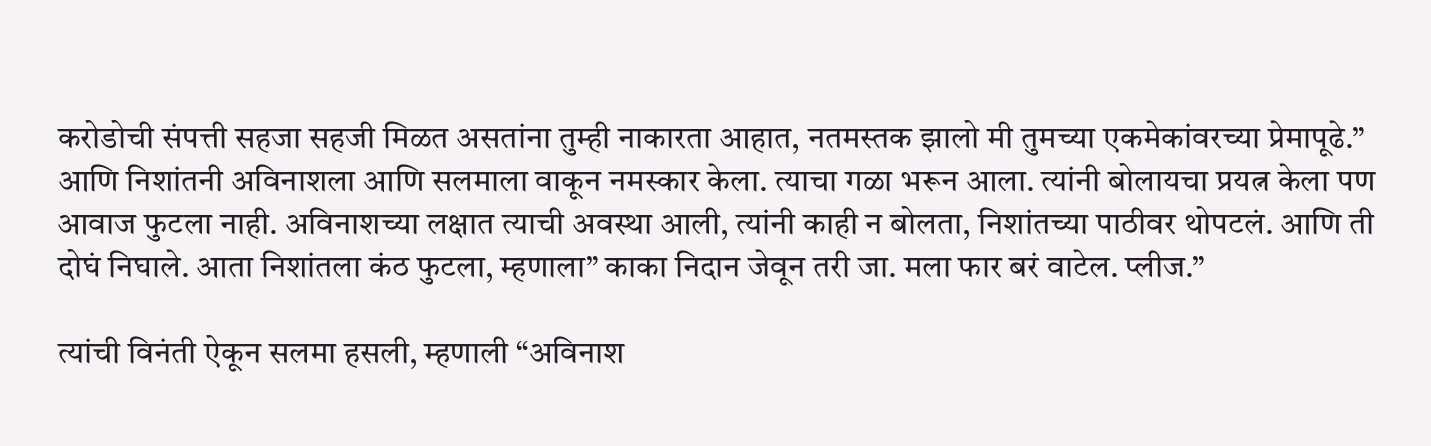करोडोची संपत्ती सहजा सहजी मिळत असतांना तुम्ही नाकारता आहात, नतमस्तक झालो मी तुमच्या एकमेकांवरच्या प्रेमापूढे.” आणि निशांतनी अविनाशला आणि सलमाला वाकून नमस्कार केला. त्याचा गळा भरून आला. त्यांनी बोलायचा प्रयत्न केला पण आवाज फुटला नाही. अविनाशच्या लक्षात त्याची अवस्था आली, त्यांनी काही न बोलता, निशांतच्या पाठीवर थोपटलं. आणि ती दोघं निघाले. आता निशांतला कंठ फुटला, म्हणाला” काका निदान जेवून तरी जा. मला फार बरं वाटेल. प्लीज.”

त्यांची विनंती ऐकून सलमा हसली, म्हणाली “अविनाश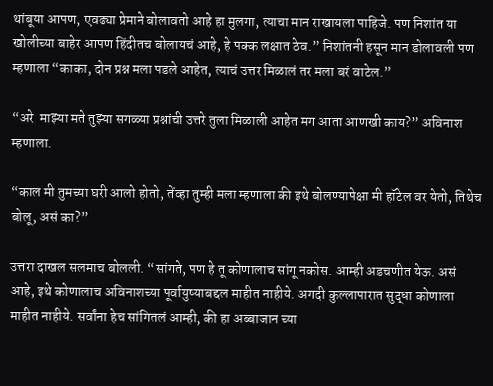थांबूया आपण, एवढ्या प्रेमाने बोलावतो आहे हा मुलगा, त्याचा मान राखायला पाहिजे. पण निशांत या खोलीच्या बाहेर आपण हिंदीतच बोलायचं आहे, हे पक्क लक्षात ठेव.” निशांतनी हसून मान डोलावली पण म्हणाला “काका, दोन प्रश्न मला पडले आहेत, त्याचं उत्तर मिळालं तर मला बरं वाटेल.”

“अरे  माझ्या मते तुझ्या सगळ्या प्रश्नांची उत्तरे तुला मिळाली आहेत मग आता आणखी काय?” अविनाश म्हणाला.

“काल मी तुमच्या घरी आलो होतो, तेंव्हा तुम्ही मला म्हणाला की इथे बोलण्यापेक्षा मी हॉटेल वर येतो, तिथेच बोलू, असं का?”

उत्तरा दाखल सलमाच बोलली. “सांगते, पण हे तू कोणालाच सांगू नकोस. आम्ही अडचणीत येऊ. असं आहे, इथे कोणालाच अविनाशच्या पूर्वायुष्याबद्दल माहीत नाहीये. अगदी कुल्लापारात सुद्धा कोणाला माहीत नाहीये. सर्वांना हेच सांगितलं आम्ही, की हा अब्बाजान च्या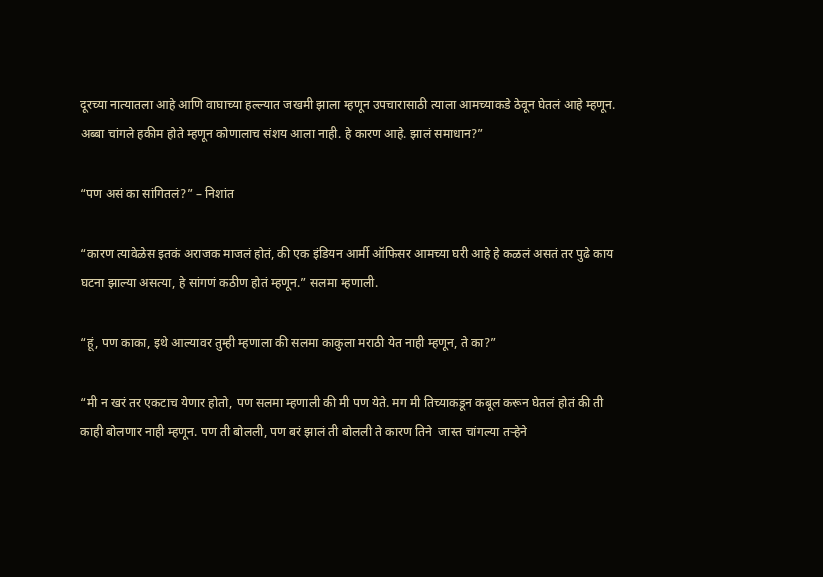दूरच्या नात्यातला आहे आणि वाघाच्या हल्ल्यात जखमी झाला म्हणून उपचारासाठी त्याला आमच्याकडे ठेवून घेतलं आहे म्हणून. अब्बा चांगले हकीम होते म्हणून कोणालाच संशय आला नाही. हे कारण आहे. झालं समाधान?”

“पण असं का सांगितलं?” – निशांत

“कारण त्यावेळेस इतकं अराजक माजलं होतं, की एक इंडियन आर्मी ऑफिसर आमच्या घरी आहे हे कळलं असतं तर पुढे काय घटना झाल्या असत्या, हे सांगणं कठीण होतं म्हणून.” सलमा म्हणाली.

“हूं, पण काका, इथे आल्यावर तुम्ही म्हणाला की सलमा काकुला मराठी येत नाही म्हणून, ते का?”

“मी न खरं तर एकटाच येणार होतो, पण सलमा म्हणाली की मी पण येते. मग मी तिच्याकडून कबूल करून घेतलं होतं की ती काही बोलणार नाही म्हणून. पण ती बोलली, पण बरं झालं ती बोलली ते कारण तिने  जास्त चांगल्या तर्‍हेने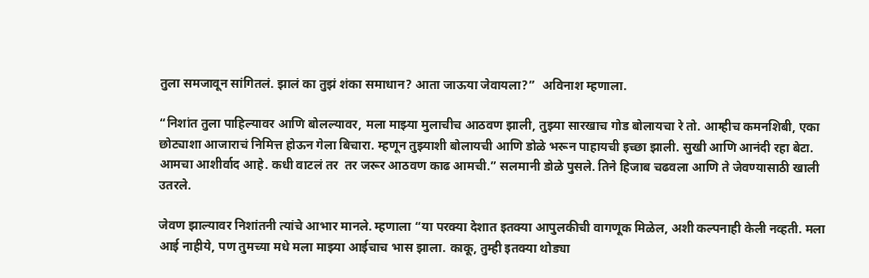तुला समजावून सांगितलं. झालं का तुझं शंका समाधान? आता जाऊया जेवायला?”  अविनाश म्हणाला.

“निशांत तुला पाहिल्यावर आणि बोलल्यावर, मला माझ्या मुलाचीच आठवण झाली, तुझ्या सारखाच गोड बोलायचा रे तो. आम्हीच कमनशिबी, एका छोट्याशा आजाराचं निमित्त होऊन गेला बिचारा. म्हणून तुझ्याशी बोलायची आणि डोळे भरून पाहायची इच्छा झाली. सुखी आणि आनंदी रहा बेटा. आमचा आशीर्वाद आहे. कधी वाटलं तर  तर जरूर आठवण काढ आमची.” सलमानी डोळे पुसले. तिने हिजाब चढवला आणि ते जेवण्यासाठी खाली उतरले.

जेवण झाल्यावर निशांतनी त्यांचे आभार मानले. म्हणाला “या परक्या देशात इतक्या आपुलकीची वागणूक मिळेल, अशी कल्पनाही केली नव्हती. मला आई नाहीये, पण तुमच्या मधे मला माझ्या आईचाच भास झाला. काकू, तुम्ही इतक्या थोड्या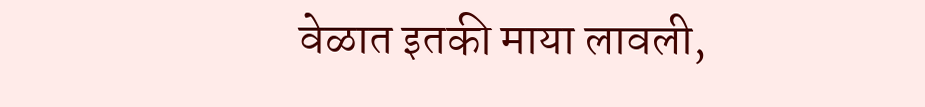वेळात इतकी माया लावली,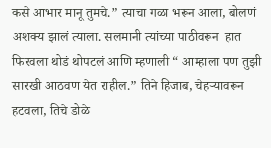कसे आभार मानू तुमचे.” त्याचा गळा भरून आला, बोलणं अशक्य झालं त्याला. सलमानी त्यांच्या पाठीवरून  हात फिरवला थोडं थोपटलं आणि म्हणाली “ आम्हाला पण तुझी सारखी आठवण येत राहील.” तिने हिजाब, चेहऱ्यावरून  हटवला, तिचे डोळे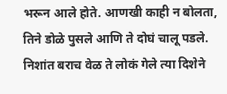भरून आले होते. आणखी काही न बोलता, तिने डोळे पुसले आणि ते दोघं चालू पडले. निशांत बराच वेळ ते लोकं गेले त्या दिशेने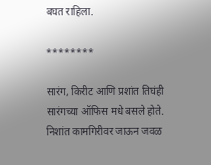बघत राहिला.

********

सारंग, किरीट आणि प्रशांत तिघंही सारंगच्या ऑफिस मधे बसले होते. निशांत कामगिरीवर जाऊन जवळ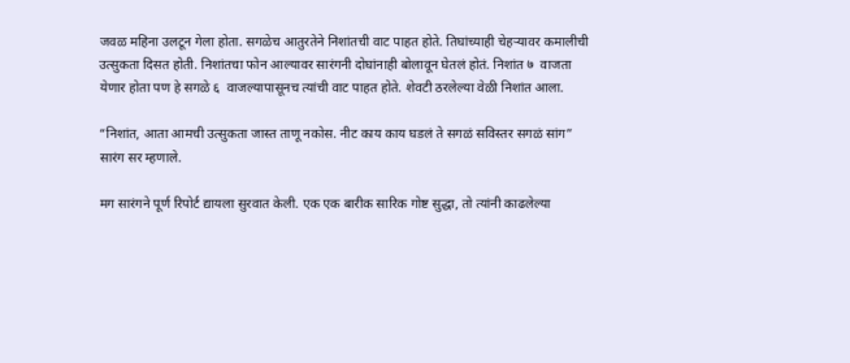जवळ महिना उलटून गेला होता. सगळेच आतुरतेने निशांतची वाट पाहत होते. तिघांच्याही चेहऱ्यावर कमालीची उत्सुकता दिसत होती. निशांतचा फोन आल्यावर सारंगनी दोघांनाही बोलावून घेतलं होतं. निशांत ७  वाजता येणार होता पण हे सगळे ६  वाजल्यापासूनच त्यांची वाट पाहत होते. शेवटी ठरलेल्या वेळी निशांत आला.

“निशांत, आता आमची उत्सुकता जास्त ताणू नकोस. नीट काय काय घडलं ते सगळं सविस्तर सगळं सांग” सारंग सर म्हणाले.

मग सारंगने पूर्ण रिपोर्ट द्यायला सुरवात केली. एक एक बारीक सारिक गोष्ट सुद्धा, तो त्यांनी काढलेल्या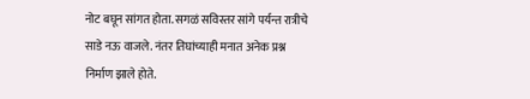नोट बघून सांगत होता. सगळं सविस्तर सांगे पर्यन्त रात्रीचे  साडे नऊ वाजले. नंतर तिघांच्याही मनात अनेक प्रश्न निर्माण झाले होते.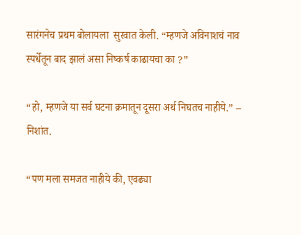सारंगनेच प्रथम बोलायला  सुरवात केली. “म्हणजे अविनाशचं नाव स्पर्धेतून बाद झालं असा निष्कर्ष काढायचा का ?”

“हो, म्हणजे या सर्व घटना क्रमातून दूसरा अर्थ निघतच नाहीये.” – निशांत.

“पण मला समजत नाहीये की, एवढ्या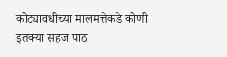कोट्यावधीच्या मालमत्तेकडे कोणी इतक्या सहज पाठ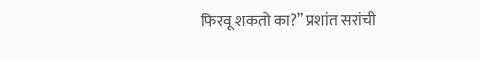फिरवू शकतो का?” प्रशांत सरांची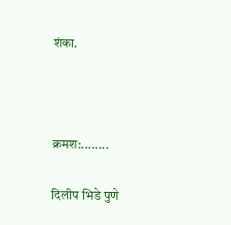शंका.



क्रमश:........

दिलीप भिडे पुणे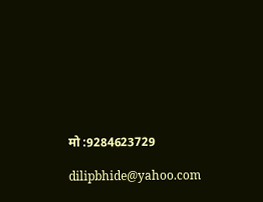मो :9284623729

dilipbhide@yahoo.com